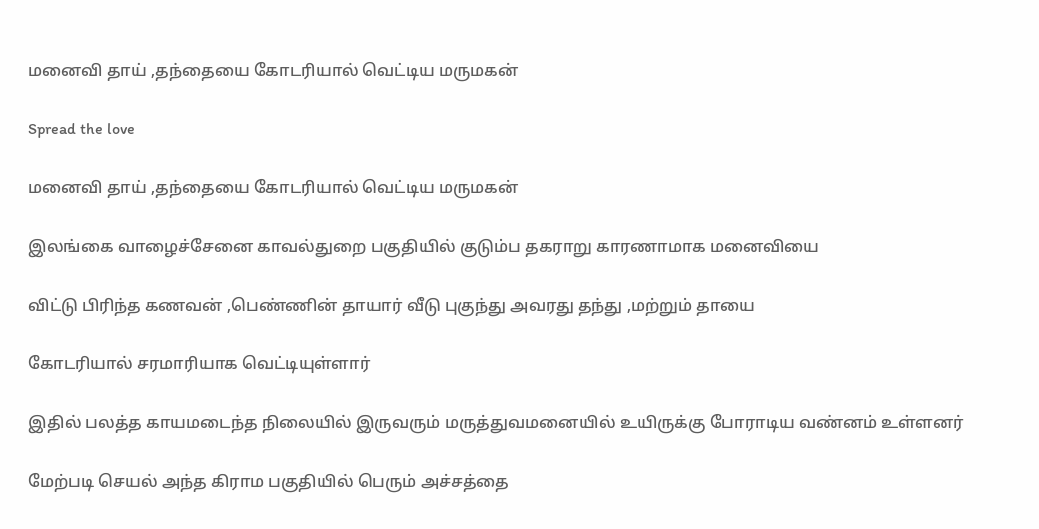மனைவி தாய் ,தந்தையை கோடரியால் வெட்டிய மருமகன்

Spread the love

மனைவி தாய் ,தந்தையை கோடரியால் வெட்டிய மருமகன்

இலங்கை வாழைச்சேனை காவல்துறை பகுதியில் குடும்ப தகராறு காரணாமாக மனைவியை

விட்டு பிரிந்த கணவன் ,பெண்ணின் தாயார் வீடு புகுந்து அவரது தந்து ,மற்றும் தாயை

கோடரியால் சரமாரியாக வெட்டியுள்ளார்

இதில் பலத்த காயமடைந்த நிலையில் இருவரும் மருத்துவமனையில் உயிருக்கு போராடிய வண்னம் உள்ளனர்

மேற்படி செயல் அந்த கிராம பகுதியில் பெரும் அச்சத்தை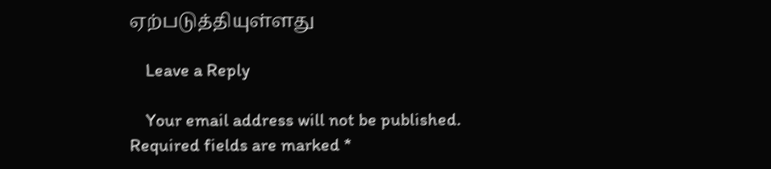ஏற்படுத்தியுள்ளது

    Leave a Reply

    Your email address will not be published. Required fields are marked *